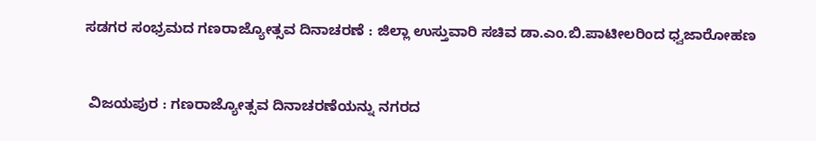ಸಡಗರ ಸಂಭ್ರಮದ ಗಣರಾಜ್ಯೋತ್ಸವ ದಿನಾಚರಣೆ : ಜಿಲ್ಲಾ ಉಸ್ತುವಾರಿ ಸಚಿವ ಡಾ.ಎಂ.ಬಿ.ಪಾಟೀಲರಿಂದ ಧ್ವಜಾರೋಹಣ


 ವಿಜಯಪುರ : ಗಣರಾಜ್ಯೋತ್ಸವ ದಿನಾಚರಣೆಯನ್ನು ನಗರದ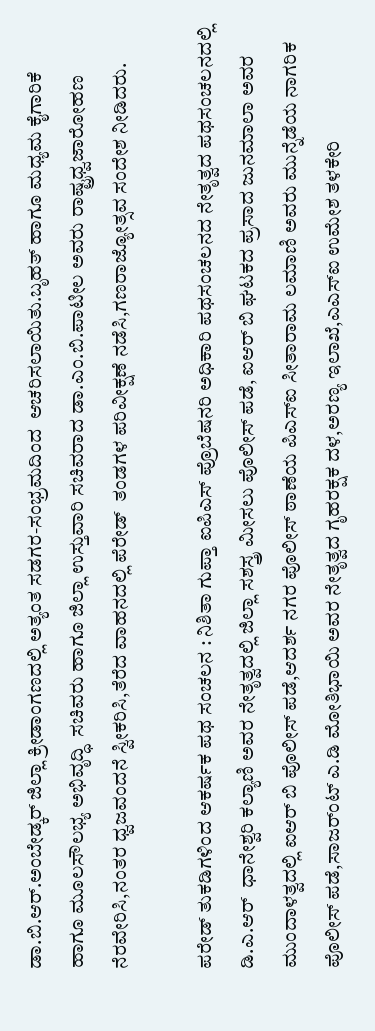ಡಾ.ಬಿ.ಆರ್.ಅಂಬೇಡ್ಕರ್ ಜಿಲ್ಲಾ ಕ್ರೀಡಾಂಗಣದಲ್ಲಿ ಅತ್ಯಂತ ಸಡಗರ-ಸಂಭ್ರಮದಿಂದ  ಆಚರಿಸಲಾಯಿತು.ಬೃಹತ್ ಹಾಗೂ ಮಧ್ಯಮ ಕೈಗಾರಿಕೆ ಹಾಗೂ ಮೂಲಸೌಲಭ್ಯ ಅಭಿವೃದ್ಧಿ  ಸಚಿವರು ಹಾಗೂ ಜಿಲ್ಲಾ ಉಸ್ತುವಾರಿ ಸಚಿವರಾದ ಡಾ.ಎಂ.ಬಿ.ಪಾಟೀಲ ಅವರು ರಾಷ್ಟ್ರಧ್ವಜಾರೋಹಣ ನೆರವೇರಿಸಿ,ನಂತರ ಧ್ವಜವಂದನೆ ಸ್ವೀಕರಿಸಿ,ತೆರೆದ ವಾಹನದಲ್ಲಿ ಪೆರೇಡ್  ತಂಡಗಳ ಪರಿವೀಕ್ಷಣೆ ನಡೆಸಿ,ಗಣರಾಜ್ಯೋತ್ಸವ ಸಂದೇಶ ನೀಡಿದರು.

ಪರೇಡ್ ತುಕಡಿಗಳಿಂದ ಆಕರ್ಷಕ ಪಥ ಸಂಚಲನ : ನಿಶಿತಾ ಗುಪ್ತಾ ಐಪಿಎಸ್ ಪ್ರೊಬೆಷನರಿ ಅಧಿಕಾರಿ ಪಥಸಂಚಲನದ ನೇತೃತ್ವದ ಪಥಸಂಚಲನದಲ್ಲಿ ಡಿ.ಎ.ಆರ್  ಧಾನೇಶ್ವರಿ ಕಲ್ಯಾಣಿ ಅವರ ನೇತೃತ್ವದಲ್ಲಿ ಜಿಲ್ಲಾ ಸಶಸ್ತ್ರ ಮೀಸಲು ಪೊಲೀಸ್ ಪಡೆ, ಐಆರ್ ಬಿ ಘಟಕದ ಪ್ರಸಾದ ಜುನಮಾಲಾ ಅವರ ಮುಂದಾಳತ್ವದಲ್ಲಿ ಐಆರ್ ಬಿ ಪೊಲೀಸ್ ಪಡೆ,ಆದರ್ಶ ನಗರ ಪೊಲೀಸ್ ಠಾಣೆಯ ಪಿಎಸ್‍ಐ ಸೀತಾರಾಮ ಲಮಾಣಿ ಅವರು ಮುನ್ನೆಡೆಯ ನಾಗರಿಕ  ಪೊಲೀಸ್ ಪಡೆ,ಸಾಜರ್ಂಟ್ ಎ.ಡಿ ಮೋತಿಭಾಯಿ ಅವರ ನೇತೃತ್ವದ ಗೃಹರಕ್ಷಕ ದಳ,ಅರಣ್ಯ ಇಲಾಖೆ,ಎಎಸ್‍ಐ ಉಮೇಶ ತಳಕೇರಿ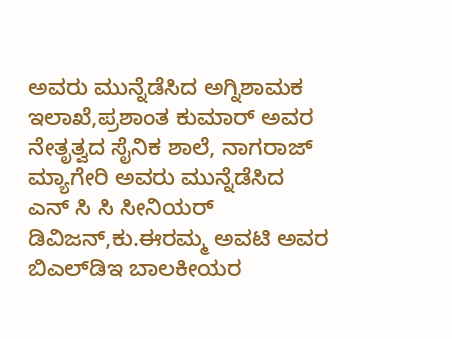ಅವರು ಮುನ್ನೆಡೆಸಿದ ಅಗ್ನಿಶಾಮಕ ಇಲಾಖೆ,ಪ್ರಶಾಂತ ಕುಮಾರ್ ಅವರ ನೇತೃತ್ವದ ಸೈನಿಕ ಶಾಲೆ, ನಾಗರಾಜ್ ಮ್ಯಾಗೇರಿ ಅವರು ಮುನ್ನೆಡೆಸಿದ  ಎನ್ ಸಿ ಸಿ ಸೀನಿಯರ್ ಡಿವಿಜನ್,ಕು.ಈರಮ್ಮ ಅವಟಿ ಅವರ ಬಿಎಲ್‍ಡಿಇ ಬಾಲಕೀಯರ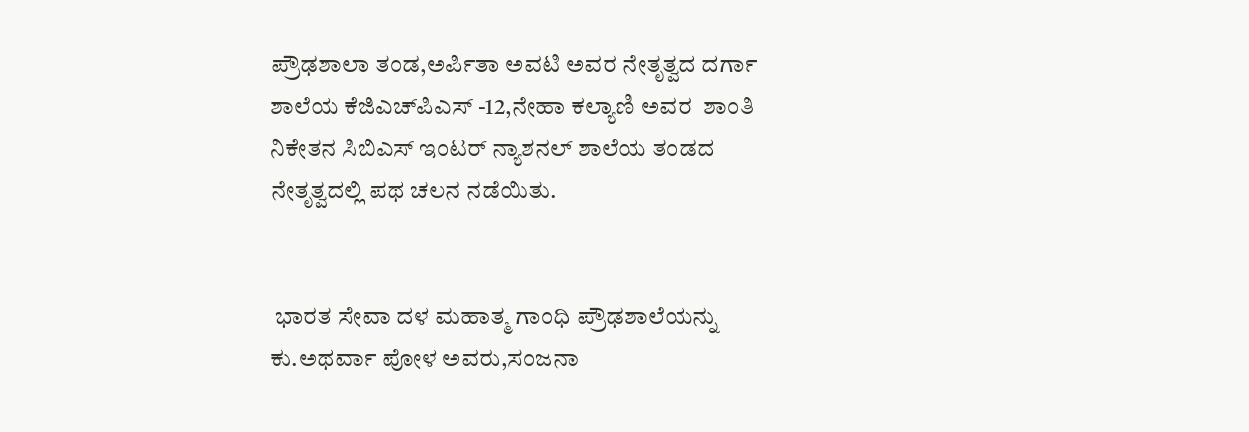ಪ್ರೌಢಶಾಲಾ ತಂಡ,ಅರ್ಪಿತಾ ಅವಟಿ ಅವರ ನೇತೃತ್ವದ ದರ್ಗಾ ಶಾಲೆಯ ಕೆಜಿಎಚ್‍ಪಿಎಸ್ -12,ನೇಹಾ ಕಲ್ಯಾಣಿ ಅವರ  ಶಾಂತಿ ನಿಕೇತನ ಸಿಬಿಎಸ್ ಇಂಟರ್ ನ್ಯಾಶನಲ್ ಶಾಲೆಯ ತಂಡದ ನೇತೃತ್ವದಲ್ಲಿ ಪಥ ಚಲನ ನಡೆಯಿತು.


 ಭಾರತ ಸೇವಾ ದಳ ಮಹಾತ್ಮ ಗಾಂಧಿ ಪ್ರೌಢಶಾಲೆಯನ್ನು ಕು.ಅಥರ್ವಾ ಪೋಳ ಅವರು,ಸಂಜನಾ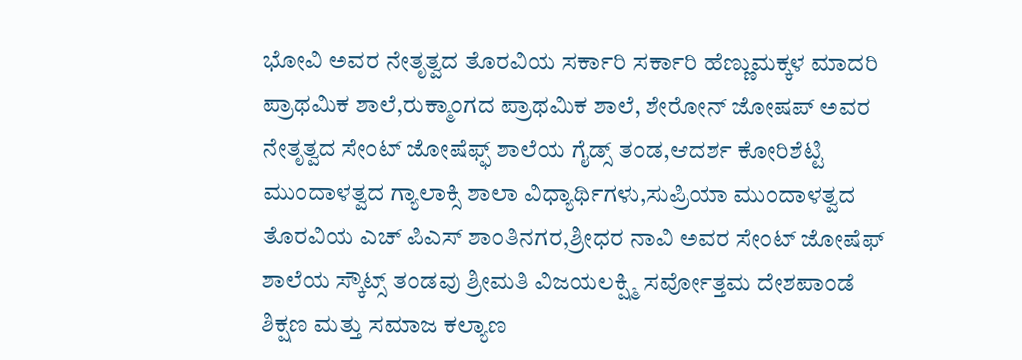ಭೋವಿ ಅವರ ನೇತೃತ್ವದ ತೊರವಿಯ ಸರ್ಕಾರಿ ಸರ್ಕಾರಿ ಹೆಣ್ಣುಮಕ್ಕಳ ಮಾದರಿ  ಪ್ರಾಥಮಿಕ ಶಾಲೆ,ರುಕ್ಮಾಂಗದ ಪ್ರಾಥಮಿಕ ಶಾಲೆ, ಶೇರೋನ್ ಜೋಷಪ್ ಅವರ ನೇತೃತ್ವದ ಸೇಂಟ್‍ ಜೋಷೆಫ್ಫ್ ಶಾಲೆಯ ಗೈಡ್ಸ್ ತಂಡ,ಆದರ್ಶ ಕೋರಿಶೆಟ್ಟಿ ಮುಂದಾಳತ್ವದ ಗ್ಯಾಲಾಕ್ಸಿ ಶಾಲಾ ವಿಧ್ಯಾರ್ಥಿಗಳು,ಸುಪ್ರಿಯಾ ಮುಂದಾಳತ್ವದ ತೊರವಿಯ ಎಚ್ ಪಿಎಸ್ ಶಾಂತಿನಗರ,ಶ್ರೀಧರ ನಾವಿ ಅವರ ಸೇಂಟ್ ಜೋಷೆಫ್ ಶಾಲೆಯ ಸ್ಕೌಟ್ಸ್ ತಂಡವು ಶ್ರೀಮತಿ ವಿಜಯಲಕ್ಷ್ಮಿ ಸರ್ವೋತ್ತಮ ದೇಶಪಾಂಡೆ ಶಿಕ್ಷಣ ಮತ್ತು ಸಮಾಜ ಕಲ್ಯಾಣ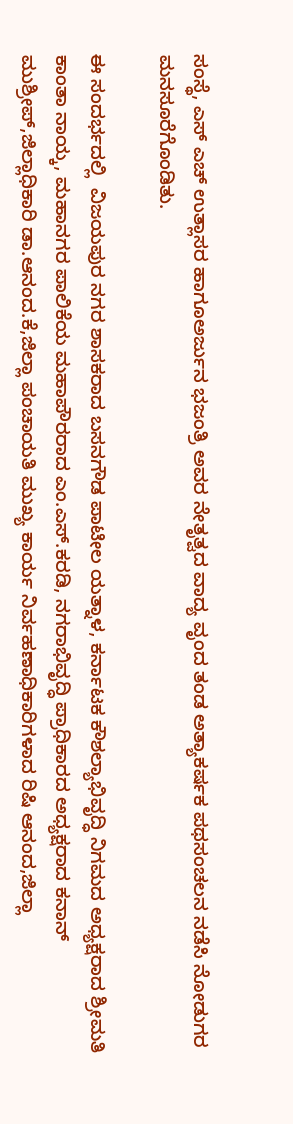ಸಂಸ್ಥೆ, ಎಸ್ ಎಚ್ ಉತ್ಲಾಸರ ಹಾಗೂಅರ್ಜುನ ಭಜಂತ್ರಿ ಅವರ ನೇತೃತ್ವದ ವಾದ್ಯ ವೃಂದ ತಂಡ ಅತ್ಯಾಕರ್ಷಕ ಪಥಸಂಚಲನ ನಡೆಸಿ ನೋಡುಗರ ಮನಸೂರೆಗೊಂಡಿತು.

ಈ ಸಂದರ್ಭದಲ್ಲಿ  ವಿಜಯಪುರ ನಗರ ಶಾಸಕರಾದ ಬಸನಗೌಡ ಪಾಟೀಲ ಯತ್ನಾಳ, ಕರ್ನಾಟಕ ಕೌಶಲ್ಯಾಭಿವೃದ್ಧಿ ನಿಗಮದ ಅಧ್ಯಕ್ಷರಾದ ಶ್ರೀಮತಿ ಕಾಂತಾ ನಾಯ್ಕ, ಮಹಾನಗರ ಪಾಲಿಕೆಯ ಮಹಾಪೌರರಾದ ಎಂ.ಎಸ್.ಕರಡಿ, ನಗರಾಭಿವೃದ್ಧಿ ಪ್ರಾಧಿಕಾರದ ಅಧ್ಯಕ್ಷರಾದ ಕನಾನ್ ಮುಶ್ರೀಪ್,ಜಿಲ್ಲಾಧಿಕಾರಿ ಡಾ.ಆನಂದ.ಕೆ,ಜಿಲ್ಲಾ ಪಂಚಾಯತಿ ಮುಖ್ಯ ಕಾರ್ಯ ನಿರ್ವಹಣಾಧಿಕಾರಿಗಳಾದ ರಿಷಿ ಆನಂದ,ಜಿಲ್ಲಾ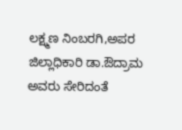ಲಕ್ಷ್ಮಣ ನಿಂಬರಗಿ,ಅಪರ ಜಿಲ್ಲಾಧಿಕಾರಿ ಡಾ.ಔದ್ರಾಮ ಅವರು ಸೇರಿದಂತೆ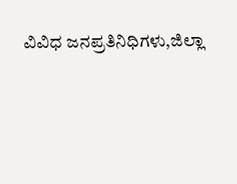ವಿವಿಧ ಜನಪ್ರತಿನಿಧಿಗಳು,ಜಿಲ್ಲಾ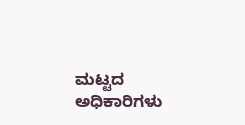ಮಟ್ಟದ ಅಧಿಕಾರಿಗಳು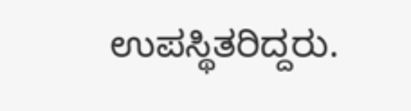ಉಪಸ್ಥಿತರಿದ್ದರು.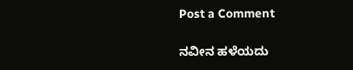Post a Comment

ನವೀನ ಹಳೆಯದು